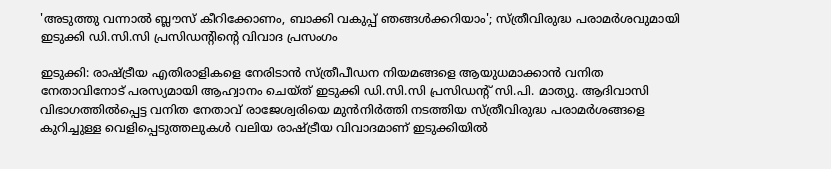'അടുത്തു വന്നാൽ ബ്ലൗസ് കീറിക്കോണം, ബാക്കി വകുപ്പ് ഞങ്ങൾക്കറിയാം'; സ്ത്രീവിരുദ്ധ പരാമർശവുമായി ഇടുക്കി ഡി.സി.സി പ്രസിഡന്റിന്റെ വിവാദ പ്രസംഗം

ഇടുക്കി: രാഷ്ട്രീയ എതിരാളികളെ നേരിടാൻ സ്ത്രീപീഡന നിയമങ്ങളെ ആയുധമാക്കാൻ വനിത നേതാവിനോട് പരസ്യമായി ആഹ്വാനം ചെയ്ത് ഇടുക്കി ഡി.സി.സി പ്രസിഡന്റ് സി.പി. മാത്യു. ആദിവാസി വിഭാഗത്തിൽപ്പെട്ട വനിത നേതാവ് രാജേശ്വരിയെ മുൻനിർത്തി നടത്തിയ സ്ത്രീവിരുദ്ധ പരാമർശങ്ങളെ കുറിച്ചുള്ള വെളിപ്പെടുത്തലുകൾ വലിയ രാഷ്ട്രീയ വിവാദമാണ് ഇടുക്കിയിൽ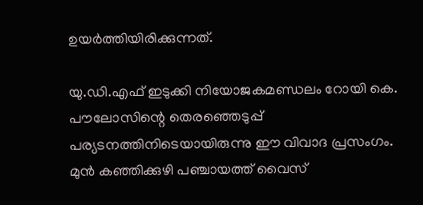ഉയർത്തിയിരിക്കുന്നത്.

യു.ഡി.എഫ് ഇടുക്കി നിയോജകമണ്ഡലം റോയി കെ. പൗലോസിന്റെ തെരഞ്ഞെടുപ്പ് പര്യടനത്തിനിടെയായിരുന്നു ഈ വിവാദ പ്രസംഗം. മുൻ കഞ്ഞിക്കുഴി പഞ്ചായത്ത് വൈസ്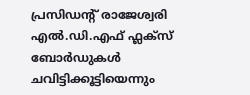പ്രസിഡന്റ് രാജേശ്വരി എൽ.ഡി.എഫ് ഫ്ലക്സ് ബോർഡുകൾ ചവിട്ടിക്കൂട്ടിയെന്നും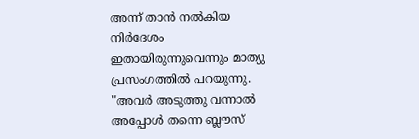അന്ന് താൻ നൽകിയ നിർദേശം ഇതായിരുന്നുവെന്നും മാത്യു പ്രസംഗത്തിൽ പറയുന്നു. "അവർ അടുത്തു വന്നാൽ അപ്പോൾ തന്നെ ബ്ലൗസ്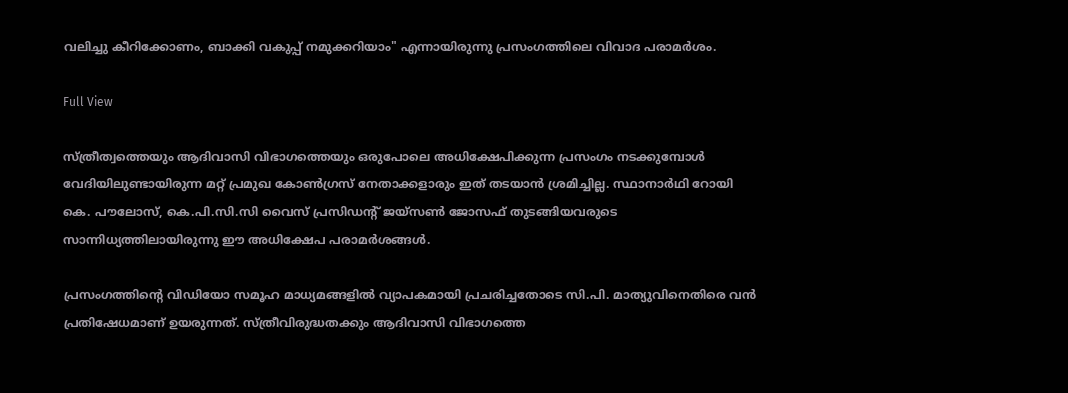വലിച്ചു കീറിക്കോണം, ബാക്കി വകുപ്പ് നമുക്കറിയാം" എന്നായിരുന്നു പ്രസംഗത്തിലെ വിവാദ പരാമർശം.

Full View

സ്ത്രീത്വത്തെയും ആദിവാസി വിഭാഗത്തെയും ഒരുപോലെ അധിക്ഷേപിക്കുന്ന പ്രസംഗം നടക്കുമ്പോൾ വേദിയിലുണ്ടായിരുന്ന മറ്റ് പ്രമുഖ കോൺഗ്രസ് നേതാക്കളാരും ഇത് തടയാൻ ശ്രമിച്ചില്ല. സ്ഥാനാർഥി റോയി കെ. പൗലോസ്, കെ.പി.സി.സി വൈസ് പ്രസിഡന്റ് ജയ്സൺ ജോസഫ് തുടങ്ങിയവരുടെ സാന്നിധ്യത്തിലായിരുന്നു ഈ അധിക്ഷേപ പരാമർശങ്ങൾ.

പ്രസംഗത്തിന്റെ വിഡിയോ സമൂഹ മാധ്യമങ്ങളിൽ വ്യാപകമായി പ്രചരിച്ചതോടെ സി.പി. മാത്യുവിനെതിരെ വൻ പ്രതിഷേധമാണ് ഉയരുന്നത്. സ്ത്രീവിരുദ്ധതക്കും ആദിവാസി വിഭാഗത്തെ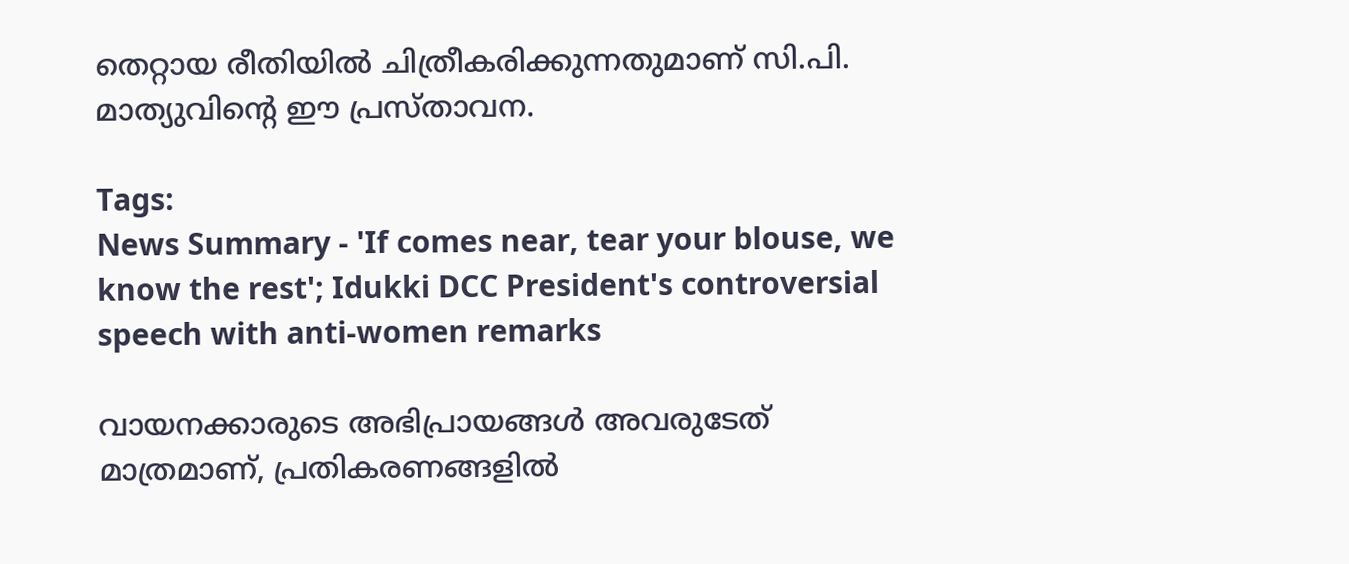തെറ്റായ രീതിയിൽ ചിത്രീകരിക്കുന്നതുമാണ് സി.പി. മാത്യുവിന്റെ ഈ പ്രസ്താവന.

Tags:
News Summary - 'If comes near, tear your blouse, we know the rest'; Idukki DCC President's controversial speech with anti-women remarks

വായനക്കാരുടെ അഭിപ്രായങ്ങള്‍ അവരുടേത് മാത്രമാണ്, പ്രതികരണങ്ങളിൽ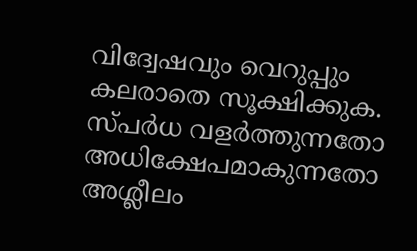വിദ്വേഷവും വെറുപ്പും കലരാതെ സൂക്ഷിക്കുക. സ്പർധ വളർത്തുന്നതോ അധിക്ഷേപമാകുന്നതോ അശ്ലീലം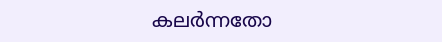കലർന്നതോ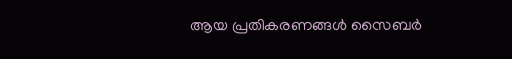ആയ പ്രതികരണങ്ങൾ സൈബർ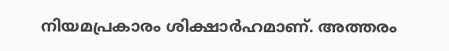നിയമപ്രകാരം ശിക്ഷാർഹമാണ്. അത്തരം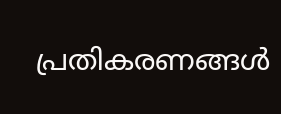പ്രതികരണങ്ങൾ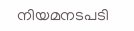നിയമനടപടി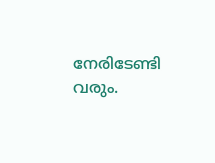നേരിടേണ്ടി വരും.